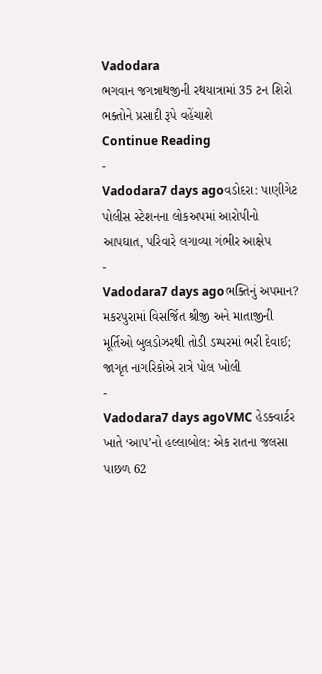Vadodara
ભગવાન જગન્નાથજીની રથયાત્રામાં 35 ટન શિરો ભક્તોને પ્રસાદી રૂપે વહેંચાશે
Continue Reading
-
Vadodara7 days agoવડોદરા: પાણીગેટ પોલીસ સ્ટેશનના લોકઅપમાં આરોપીનો આપઘાત, પરિવારે લગાવ્યા ગંભીર આક્ષેપ
-
Vadodara7 days agoભક્તિનું અપમાન? મકરપુરામાં વિસર્જિત શ્રીજી અને માતાજીની મૂર્તિઓ બુલડોઝરથી તોડી ડમ્પરમાં ભરી દેવાઈ; જાગૃત નાગરિકોએ રાત્રે પોલ ખોલી
-
Vadodara7 days agoVMC હેડક્વાર્ટર ખાતે ‘આપ’નો હલ્લાબોલ: એક રાતના જલસા પાછળ 62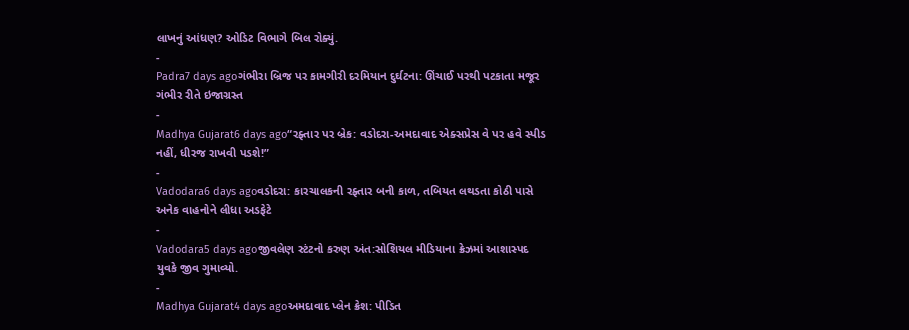લાખનું આંધણ? ઓડિટ વિભાગે બિલ રોક્યું.
-
Padra7 days agoગંભીરા બ્રિજ પર કામગીરી દરમિયાન દુર્ઘટના: ઊંચાઈ પરથી પટકાતા મજૂર ગંભીર રીતે ઇજાગ્રસ્ત
-
Madhya Gujarat6 days ago“રફ્તાર પર બ્રેક: વડોદરા-અમદાવાદ એક્સપ્રેસ વે પર હવે સ્પીડ નહીં, ધીરજ રાખવી પડશે!”
-
Vadodara6 days agoવડોદરા: કારચાલકની રફ્તાર બની કાળ, તબિયત લથડતા કોઠી પાસે અનેક વાહનોને લીધા અડફેટે
-
Vadodara5 days agoજીવલેણ સ્ટંટનો કરુણ અંત:સોશિયલ મીડિયાના ક્રેઝમાં આશાસ્પદ યુવકે જીવ ગુમાવ્યો.
-
Madhya Gujarat4 days agoઅમદાવાદ પ્લેન ક્રેશ: પીડિત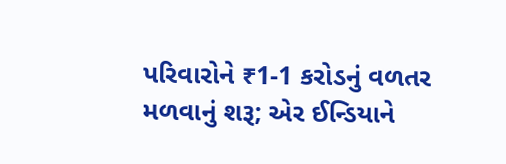પરિવારોને ₹1-1 કરોડનું વળતર મળવાનું શરૂ; એર ઈન્ડિયાને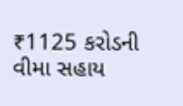₹1125 કરોડની વીમા સહાય